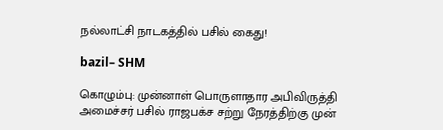நல்லாட்சி நாடகத்தில் பசில் கைது!

bazil– SHM

கொழும்பு: முன்னாள் பொருளாதார அபிவிருத்தி அமைச்சர் பசில் ராஜபக்ச சற்று நேரத்திற்கு முன்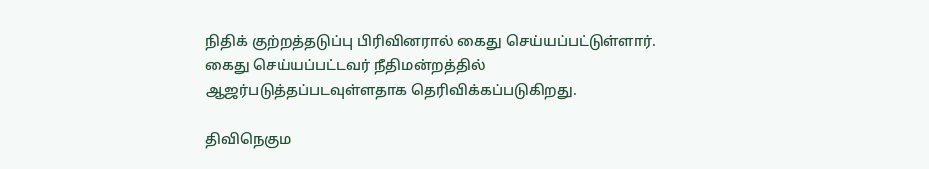நிதிக் குற்றத்தடுப்பு பிரிவினரால் கைது செய்யப்பட்டுள்ளார். கைது செய்யப்பட்டவர் நீதிமன்றத்தில் ஆஜர்படுத்தப்படவுள்ளதாக தெரிவிக்கப்படுகிறது.

திவிநெகும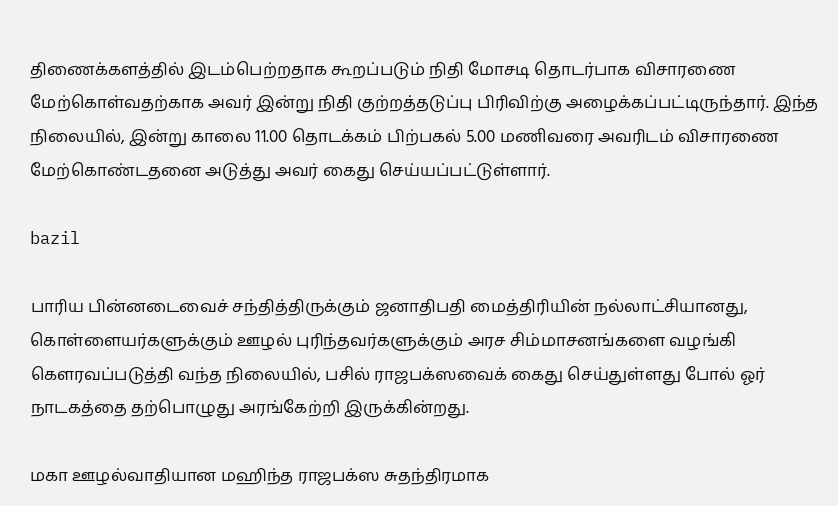திணைக்களத்தில் இடம்பெற்றதாக கூறப்படும் நிதி மோசடி தொடர்பாக விசாரணை மேற்கொள்வதற்காக அவர் இன்று நிதி குற்றத்தடுப்பு பிரிவிற்கு அழைக்கப்பட்டிருந்தார். இந்த நிலையில், இன்று காலை 11.00 தொடக்கம் பிற்பகல் 5.00 மணிவரை அவரிடம் விசாரணை மேற்கொண்டதனை அடுத்து அவர் கைது செய்யப்பட்டுள்ளார்.

bazil

பாரிய பின்னடைவைச் சந்தித்திருக்கும் ஜனாதிபதி மைத்திரியின் நல்லாட்சியானது, கொள்ளையர்களுக்கும் ஊழல் புரிந்தவர்களுக்கும் அரச சிம்மாசனங்களை வழங்கி கௌரவப்படுத்தி வந்த நிலையில், பசில் ராஜபக்ஸவைக் கைது செய்துள்ளது போல் ஓர் நாடகத்தை தற்பொழுது அரங்கேற்றி இருக்கின்றது.

மகா ஊழல்வாதியான மஹிந்த ராஜபக்ஸ சுதந்திரமாக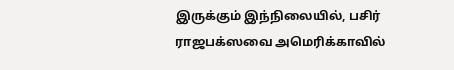இருக்கும் இந்நிலையில், பசிர் ராஜபக்ஸவை அமெரிக்காவில்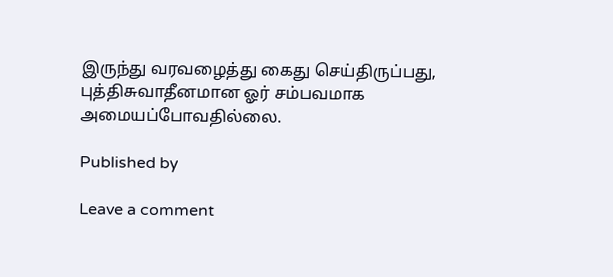இருந்து வரவழைத்து கைது செய்திருப்பது, புத்திசுவாதீனமான ஓர் சம்பவமாக அமையப்போவதில்லை.

Published by

Leave a comment